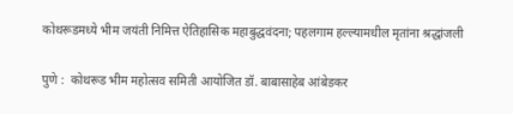कोथरूडमध्ये भीम जयंती निमित्त ऐतिहासिक महाबुद्धवंदना; पहलगाम हल्ल्यामधील मृतांना श्रद्धांजली

पुणे :  कोथरूड भीम महोत्सव समिती आयोजित डॉ. बाबासाहेब आंबेडकर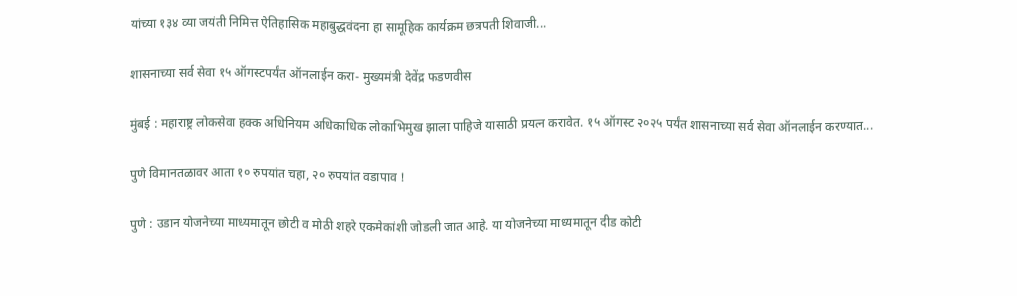यांच्या १३४ व्या जयंती निमित्त ऐतिहासिक महाबुद्धवंदना हा सामूहिक कार्यक्रम छत्रपती शिवाजी...

शासनाच्या सर्व सेवा १५ ऑगस्टपर्यंत ऑनलाईन करा- मुख्यमंत्री देवेंद्र फडणवीस

मुंबई : महाराष्ट्र लोकसेवा हक्क अधिनियम अधिकाधिक लोकाभिमुख झाला पाहिजे यासाठी प्रयत्न करावेत. १५ ऑगस्ट २०२५ पर्यंत शासनाच्या सर्व सेवा ऑनलाईन करण्यात...

पुणे विमानतळावर आता १० रुपयांत चहा, २० रुपयांत वडापाव !

पुणे : उडान योजनेच्या माध्यमातून छोटी व मोठी शहरे एकमेकांशी जोडली जात आहे. या योजनेच्या माध्यमातून दीड कोटी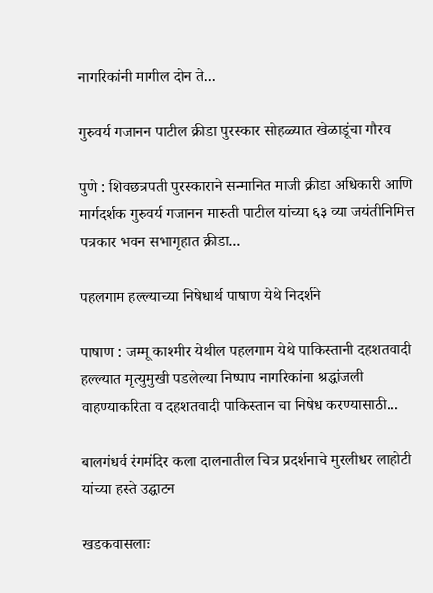नागरिकांनी मागील दोन ते...

गुरुवर्य गजानन पाटील क्रीडा पुरस्कार सोहळ्यात खेळाडूंचा गौरव

पुणे : शिवछत्रपती पुरस्काराने सन्मानित माजी क्रीडा अधिकारी आणि मार्गदर्शक गुरुवर्य गजानन मारुती पाटील यांच्या ६३ व्या जयंतीनिमित्त पत्रकार भवन सभागृहात क्रीडा...

पहलगाम हल्ल्याच्या निषेधार्थ पाषाण येथे निदर्शने

पाषाण : जम्मू काश्मीर येथील पहलगाम येथे पाकिस्तानी दहशतवादी हल्ल्यात मृत्युमुखी पडलेल्या निष्पाप नागरिकांना श्रद्धांजली वाहण्याकरिता व दहशतवादी पाकिस्तान चा निषेध करण्यासाठी...

बालगंधर्व रंगमंदिर कला दालनातील चित्र प्रदर्शनाचे मुरलीधर लाहोटी यांच्या हस्ते उद्घाटन

खडकवासलाः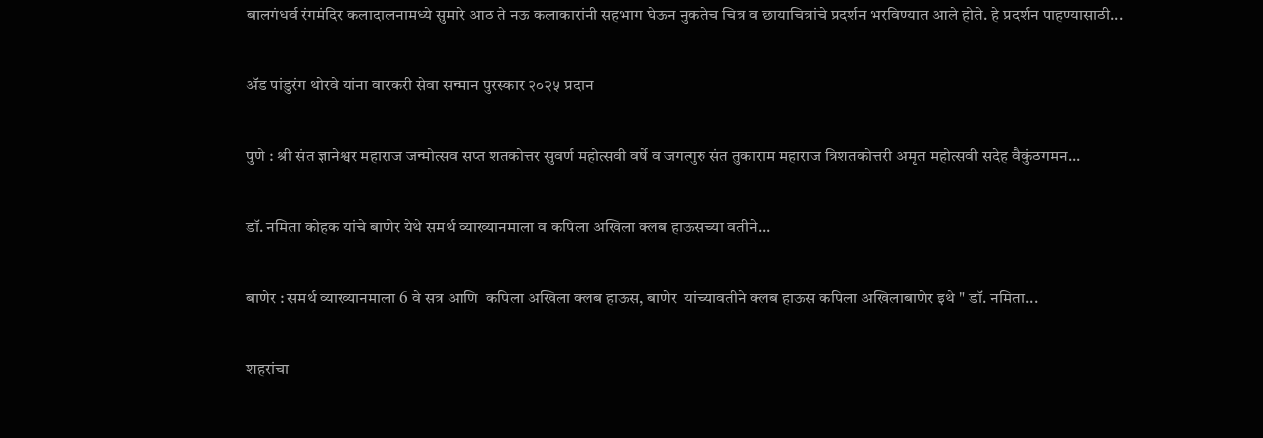बालगंधर्व रंगमंदिर कलादालनामध्ये सुमारे आठ ते नऊ कलाकारांनी सहभाग घेऊन नुकतेच चित्र व छायाचित्रांचे प्रदर्शन भरविण्यात आले होते. हे प्रदर्शन पाहण्यासाठी...

ॲड पांडुरंग थोरवे यांना वारकरी सेवा सन्मान पुरस्कार २०२५ प्रदान

पुणे : श्री संत ज्ञानेश्वर महाराज जन्मोत्सव सप्त शतकोत्तर सुवर्ण महोत्सवी वर्षे व जगत्गुरु संत तुकाराम महाराज त्रिशतकोत्तरी अमृत महोत्सवी सदेह वैकुंठगमन...

डॉ. नमिता कोहक यांचे बाणेर येथे समर्थ व्याख्यानमाला व कपिला अखिला क्लब हाऊसच्या वतीने...

बाणेर : समर्थ व्याख्यानमाला 6 वे सत्र आणि  कपिला अखिला क्लब हाऊस, बाणेर  यांच्यावतीने क्लब हाऊस कपिला अखिलाबाणेर इथे " डॉ. नमिता...

शहरांचा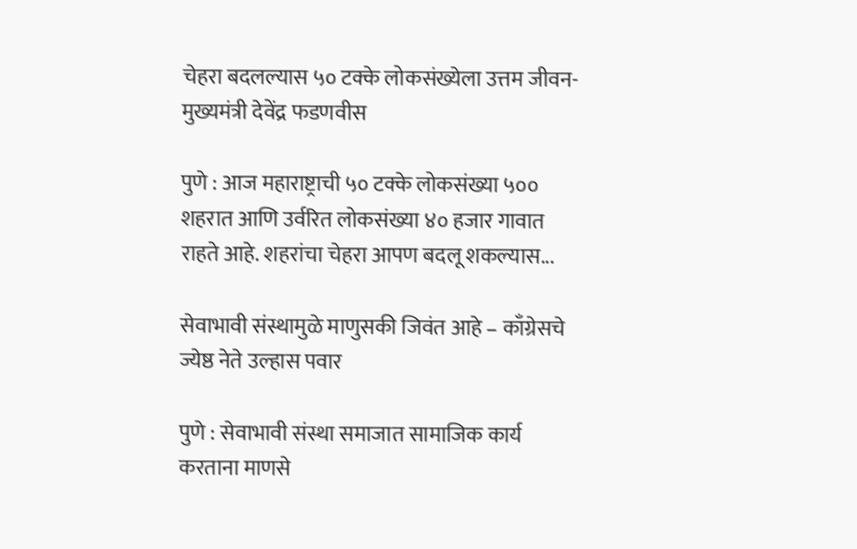चेहरा बदलल्यास ५० टक्के लोकसंख्येला उत्तम जीवन- मुख्यमंत्री देवेंद्र फडणवीस

पुणे : आज महाराष्ट्राची ५० टक्के लोकसंख्या ५०० शहरात आणि उर्वरित लोकसंख्या ४० हजार गावात राहते आहे. शहरांचा चेहरा आपण बदलू शकल्यास...

सेवाभावी संस्थामुळे माणुसकी जिवंत आहे – काँग्रेसचे ज्येष्ठ नेते उल्हास पवार

पुणे : सेवाभावी संस्था समाजात सामाजिक कार्य करताना माणसे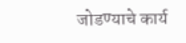जोडण्याचे कार्य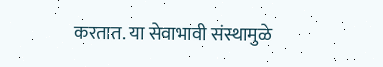करतात. या सेवाभावी संस्थामुळे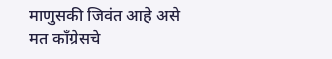माणुसकी जिवंत आहे असे मत काँग्रेसचे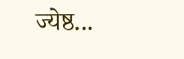ज्येष्ठ...